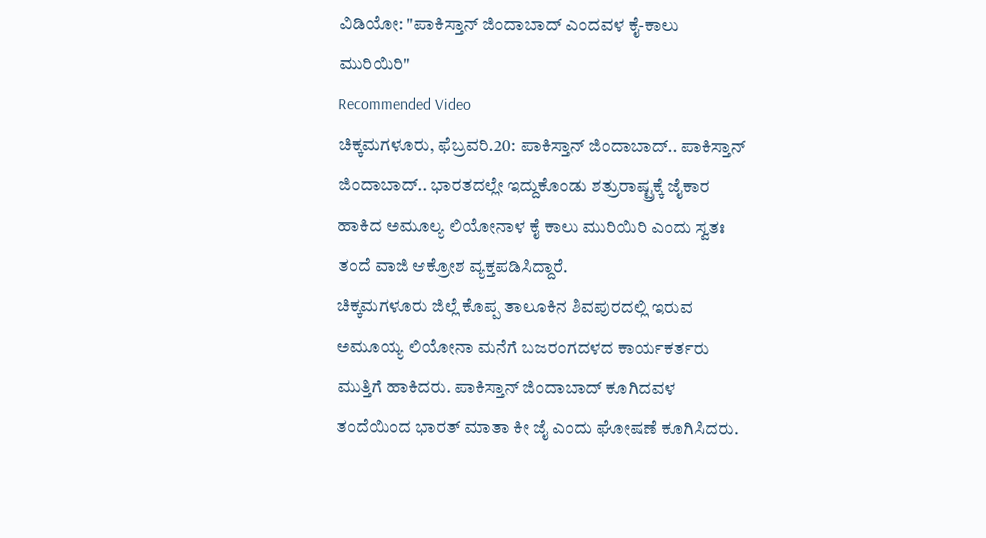ವಿಡಿಯೋ: "ಪಾಕಿಸ್ತಾನ್ ಜಿಂದಾಬಾದ್ ಎಂದವಳ ಕೈ-ಕಾಲು ಮುರಿಯಿರಿ"
Recommended Video
ಚಿಕ್ಕಮಗಳೂರು, ಫೆಬ್ರವರಿ.20: ಪಾಕಿಸ್ತಾನ್ ಜಿಂದಾಬಾದ್.. ಪಾಕಿಸ್ತಾನ್ ಜಿಂದಾಬಾದ್.. ಭಾರತದಲ್ಲೇ ಇದ್ದುಕೊಂಡು ಶತ್ರುರಾಷ್ಟ್ರಕ್ಕೆ ಜೈಕಾರ ಹಾಕಿದ ಅಮೂಲ್ಯ ಲಿಯೋನಾಳ ಕೈ ಕಾಲು ಮುರಿಯಿರಿ ಎಂದು ಸ್ವತಃ ತಂದೆ ವಾಜಿ ಆಕ್ರೋಶ ವ್ಯಕ್ತಪಡಿಸಿದ್ದಾರೆ.
ಚಿಕ್ಕಮಗಳೂರು ಜಿಲ್ಲೆ ಕೊಪ್ಪ ತಾಲೂಕಿನ ಶಿವಪುರದಲ್ಲಿ ಇರುವ ಅಮೂಯ್ಯ ಲಿಯೋನಾ ಮನೆಗೆ ಬಜರಂಗದಳದ ಕಾರ್ಯಕರ್ತರು ಮುತ್ತಿಗೆ ಹಾಕಿದರು. ಪಾಕಿಸ್ತಾನ್ ಜಿಂದಾಬಾದ್ ಕೂಗಿದವಳ ತಂದೆಯಿಂದ ಭಾರತ್ ಮಾತಾ ಕೀ ಜೈ ಎಂದು ಘೋಷಣೆ ಕೂಗಿಸಿದರು.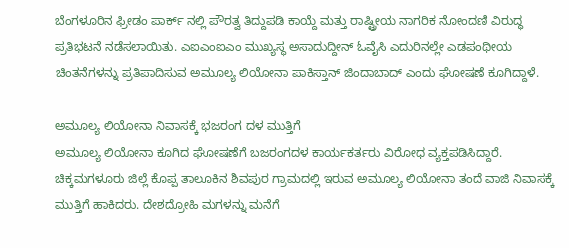ಬೆಂಗಳೂರಿನ ಫ್ರೀಡಂ ಪಾರ್ಕ್ ನಲ್ಲಿ ಪೌರತ್ವ ತಿದ್ದುಪಡಿ ಕಾಯ್ದೆ ಮತ್ತು ರಾಷ್ಟ್ರೀಯ ನಾಗರಿಕ ನೋಂದಣಿ ವಿರುದ್ಧ ಪ್ರತಿಭಟನೆ ನಡೆಸಲಾಯಿತು. ಎಐಎಂಐಎಂ ಮುಖ್ಯಸ್ಥ ಅಸಾದುದ್ದೀನ್ ಓವೈಸಿ ಎದುರಿನಲ್ಲೇ ಎಡಪಂಥೀಯ ಚಿಂತನೆಗಳನ್ನು ಪ್ರತಿಪಾದಿಸುವ ಅಮೂಲ್ಯ ಲಿಯೋನಾ ಪಾಕಿಸ್ತಾನ್ ಜಿಂದಾಬಾದ್ ಎಂದು ಘೋಷಣೆ ಕೂಗಿದ್ದಾಳೆ.

ಅಮೂಲ್ಯ ಲಿಯೋನಾ ನಿವಾಸಕ್ಕೆ ಭಜರಂಗ ದಳ ಮುತ್ತಿಗೆ
ಅಮೂಲ್ಯ ಲಿಯೋನಾ ಕೂಗಿದ ಘೋಷಣೆಗೆ ಬಜರಂಗದಳ ಕಾರ್ಯಕರ್ತರು ವಿರೋಧ ವ್ಯಕ್ತಪಡಿಸಿದ್ದಾರೆ. ಚಿಕ್ಕಮಗಳೂರು ಜಿಲ್ಲೆ ಕೊಪ್ಪ ತಾಲೂಕಿನ ಶಿವಪುರ ಗ್ರಾಮದಲ್ಲಿ ಇರುವ ಅಮೂಲ್ಯ ಲಿಯೋನಾ ತಂದೆ ವಾಜಿ ನಿವಾಸಕ್ಕೆ ಮುತ್ತಿಗೆ ಹಾಕಿದರು. ದೇಶದ್ರೋಹಿ ಮಗಳನ್ನು ಮನೆಗೆ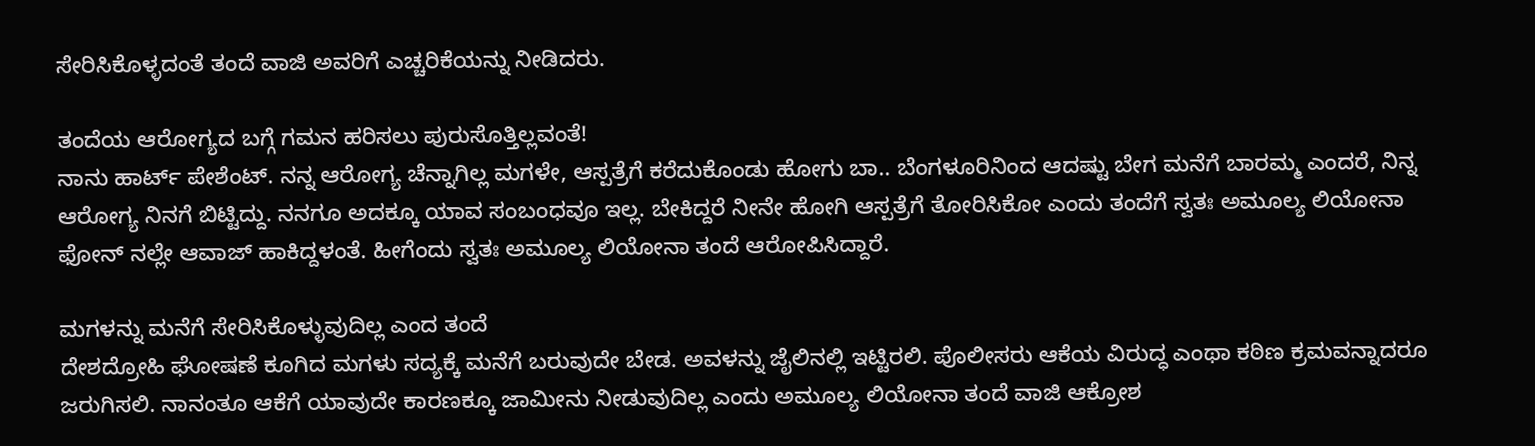ಸೇರಿಸಿಕೊಳ್ಳದಂತೆ ತಂದೆ ವಾಜಿ ಅವರಿಗೆ ಎಚ್ಚರಿಕೆಯನ್ನು ನೀಡಿದರು.

ತಂದೆಯ ಆರೋಗ್ಯದ ಬಗ್ಗೆ ಗಮನ ಹರಿಸಲು ಪುರುಸೊತ್ತಿಲ್ಲವಂತೆ!
ನಾನು ಹಾರ್ಟ್ ಪೇಶೆಂಟ್. ನನ್ನ ಆರೋಗ್ಯ ಚೆನ್ನಾಗಿಲ್ಲ ಮಗಳೇ, ಆಸ್ಪತ್ರೆಗೆ ಕರೆದುಕೊಂಡು ಹೋಗು ಬಾ.. ಬೆಂಗಳೂರಿನಿಂದ ಆದಷ್ಟು ಬೇಗ ಮನೆಗೆ ಬಾರಮ್ಮ ಎಂದರೆ, ನಿನ್ನ ಆರೋಗ್ಯ ನಿನಗೆ ಬಿಟ್ಟಿದ್ದು. ನನಗೂ ಅದಕ್ಕೂ ಯಾವ ಸಂಬಂಧವೂ ಇಲ್ಲ. ಬೇಕಿದ್ದರೆ ನೀನೇ ಹೋಗಿ ಆಸ್ಪತ್ರೆಗೆ ತೋರಿಸಿಕೋ ಎಂದು ತಂದೆಗೆ ಸ್ವತಃ ಅಮೂಲ್ಯ ಲಿಯೋನಾ ಫೋನ್ ನಲ್ಲೇ ಆವಾಜ್ ಹಾಕಿದ್ದಳಂತೆ. ಹೀಗೆಂದು ಸ್ವತಃ ಅಮೂಲ್ಯ ಲಿಯೋನಾ ತಂದೆ ಆರೋಪಿಸಿದ್ದಾರೆ.

ಮಗಳನ್ನು ಮನೆಗೆ ಸೇರಿಸಿಕೊಳ್ಳುವುದಿಲ್ಲ ಎಂದ ತಂದೆ
ದೇಶದ್ರೋಹಿ ಘೋಷಣೆ ಕೂಗಿದ ಮಗಳು ಸದ್ಯಕ್ಕೆ ಮನೆಗೆ ಬರುವುದೇ ಬೇಡ. ಅವಳನ್ನು ಜೈಲಿನಲ್ಲಿ ಇಟ್ಟಿರಲಿ. ಪೊಲೀಸರು ಆಕೆಯ ವಿರುದ್ಧ ಎಂಥಾ ಕಠಿಣ ಕ್ರಮವನ್ನಾದರೂ ಜರುಗಿಸಲಿ. ನಾನಂತೂ ಆಕೆಗೆ ಯಾವುದೇ ಕಾರಣಕ್ಕೂ ಜಾಮೀನು ನೀಡುವುದಿಲ್ಲ ಎಂದು ಅಮೂಲ್ಯ ಲಿಯೋನಾ ತಂದೆ ವಾಜಿ ಆಕ್ರೋಶ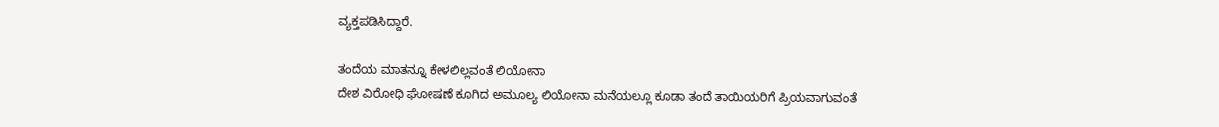ವ್ಯಕ್ತಪಡಿಸಿದ್ದಾರೆ.

ತಂದೆಯ ಮಾತನ್ನೂ ಕೇಳಲಿಲ್ಲವಂತೆ ಲಿಯೋನಾ
ದೇಶ ವಿರೋಧಿ ಘೋಷಣೆ ಕೂಗಿದ ಅಮೂಲ್ಯ ಲಿಯೋನಾ ಮನೆಯಲ್ಲೂ ಕೂಡಾ ತಂದೆ ತಾಯಿಯರಿಗೆ ಪ್ರಿಯವಾಗುವಂತೆ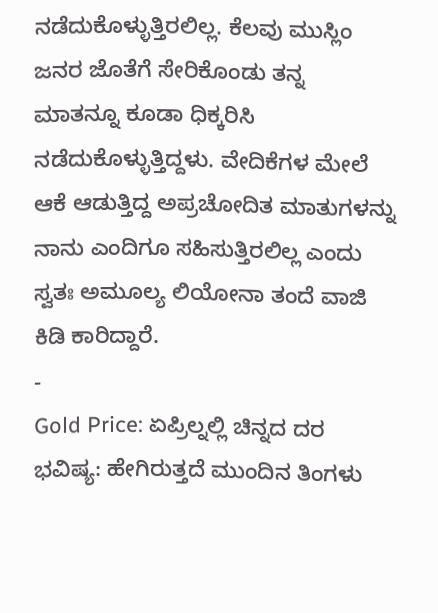ನಡೆದುಕೊಳ್ಳುತ್ತಿರಲಿಲ್ಲ. ಕೆಲವು ಮುಸ್ಲಿಂ ಜನರ ಜೊತೆಗೆ ಸೇರಿಕೊಂಡು ತನ್ನ ಮಾತನ್ನೂ ಕೂಡಾ ಧಿಕ್ಕರಿಸಿ ನಡೆದುಕೊಳ್ಳುತ್ತಿದ್ದಳು. ವೇದಿಕೆಗಳ ಮೇಲೆ ಆಕೆ ಆಡುತ್ತಿದ್ದ ಅಪ್ರಚೋದಿತ ಮಾತುಗಳನ್ನು ನಾನು ಎಂದಿಗೂ ಸಹಿಸುತ್ತಿರಲಿಲ್ಲ ಎಂದು ಸ್ವತಃ ಅಮೂಲ್ಯ ಲಿಯೋನಾ ತಂದೆ ವಾಜಿ ಕಿಡಿ ಕಾರಿದ್ದಾರೆ.
-
Gold Price: ಏಪ್ರಿಲ್ನಲ್ಲಿ ಚಿನ್ನದ ದರ ಭವಿಷ್ಯ: ಹೇಗಿರುತ್ತದೆ ಮುಂದಿನ ತಿಂಗಳು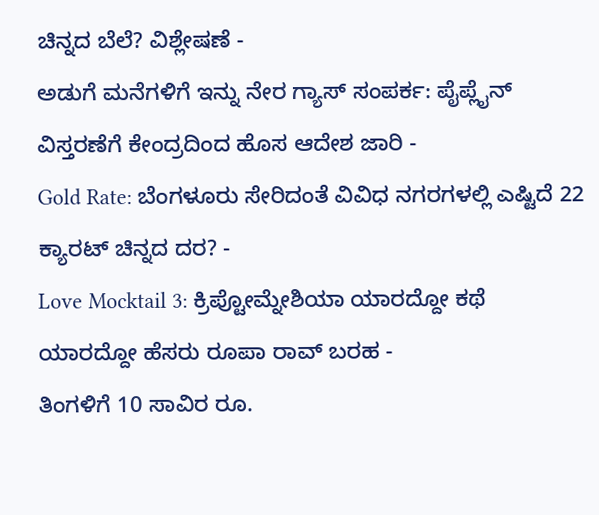ಚಿನ್ನದ ಬೆಲೆ? ವಿಶ್ಲೇಷಣೆ -
ಅಡುಗೆ ಮನೆಗಳಿಗೆ ಇನ್ನು ನೇರ ಗ್ಯಾಸ್ ಸಂಪರ್ಕ: ಪೈಪ್ಲೈನ್ ವಿಸ್ತರಣೆಗೆ ಕೇಂದ್ರದಿಂದ ಹೊಸ ಆದೇಶ ಜಾರಿ -
Gold Rate: ಬೆಂಗಳೂರು ಸೇರಿದಂತೆ ವಿವಿಧ ನಗರಗಳಲ್ಲಿ ಎಷ್ಟಿದೆ 22 ಕ್ಯಾರಟ್ ಚಿನ್ನದ ದರ? -
Love Mocktail 3: ಕ್ರಿಪ್ಟೋಮ್ನೇಶಿಯಾ ಯಾರದ್ದೋ ಕಥೆ ಯಾರದ್ದೋ ಹೆಸರು ರೂಪಾ ರಾವ್ ಬರಹ -
ತಿಂಗಳಿಗೆ 10 ಸಾವಿರ ರೂ.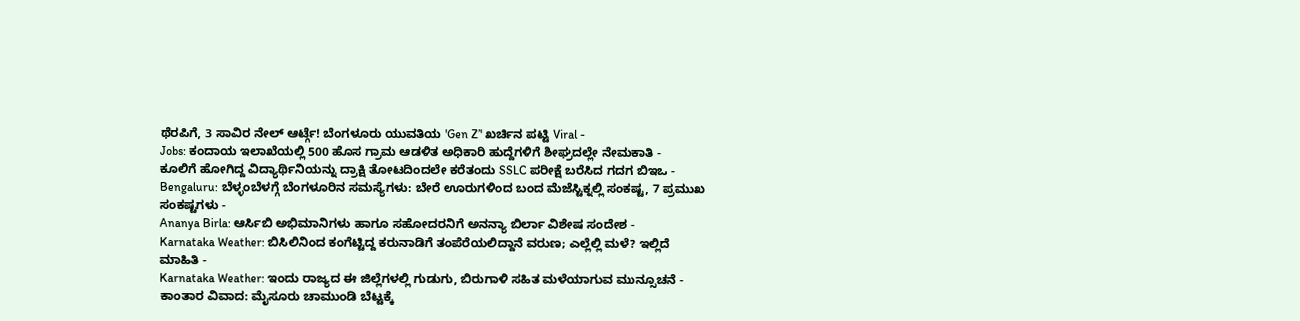ಥೆರಪಿಗೆ, 3 ಸಾವಿರ ನೇಲ್ ಆರ್ಟ್ಗೆ! ಬೆಂಗಳೂರು ಯುವತಿಯ 'Gen Z’' ಖರ್ಚಿನ ಪಟ್ಟಿ Viral -
Jobs: ಕಂದಾಯ ಇಲಾಖೆಯಲ್ಲಿ 500 ಹೊಸ ಗ್ರಾಮ ಆಡಳಿತ ಅಧಿಕಾರಿ ಹುದ್ದೆಗಳಿಗೆ ಶೀಘ್ರದಲ್ಲೇ ನೇಮಕಾತಿ -
ಕೂಲಿಗೆ ಹೋಗಿದ್ದ ವಿದ್ಯಾರ್ಥಿನಿಯನ್ನು ದ್ರಾಕ್ಷಿ ತೋಟದಿಂದಲೇ ಕರೆತಂದು SSLC ಪರೀಕ್ಷೆ ಬರೆಸಿದ ಗದಗ ಬಿಇಒ -
Bengaluru: ಬೆಳ್ಳಂಬೆಳಗ್ಗೆ ಬೆಂಗಳೂರಿನ ಸಮಸ್ಯೆಗಳು: ಬೇರೆ ಊರುಗಳಿಂದ ಬಂದ ಮೆಜೆಸ್ಟಿಕ್ನಲ್ಲಿ ಸಂಕಷ್ಟ, 7 ಪ್ರಮುಖ ಸಂಕಷ್ಟಗಳು -
Ananya Birla: ಆರ್ಸಿಬಿ ಅಭಿಮಾನಿಗಳು ಹಾಗೂ ಸಹೋದರನಿಗೆ ಅನನ್ಯಾ ಬಿರ್ಲಾ ವಿಶೇಷ ಸಂದೇಶ -
Karnataka Weather: ಬಿಸಿಲಿನಿಂದ ಕಂಗೆಟ್ಟಿದ್ದ ಕರುನಾಡಿಗೆ ತಂಪೆರೆಯಲಿದ್ದಾನೆ ವರುಣ; ಎಲ್ಲೆಲ್ಲಿ ಮಳೆ? ಇಲ್ಲಿದೆ ಮಾಹಿತಿ -
Karnataka Weather: ಇಂದು ರಾಜ್ಯದ ಈ ಜಿಲ್ಲೆಗಳಲ್ಲಿ ಗುಡುಗು, ಬಿರುಗಾಳಿ ಸಹಿತ ಮಳೆಯಾಗುವ ಮುನ್ಸೂಚನೆ -
ಕಾಂತಾರ ವಿವಾದ: ಮೈಸೂರು ಚಾಮುಂಡಿ ಬೆಟ್ಟಕ್ಕೆ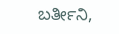ಬರ್ತೀನಿ,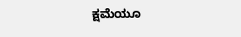ಕ್ಷಮೆಯೂ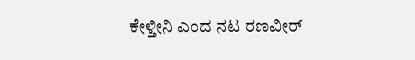ಕೇಳ್ತೀನಿ ಎಂದ ನಟ ರಣವೀರ್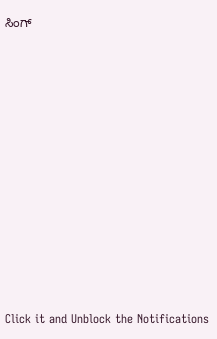ಸಿಂಗ್












Click it and Unblock the Notifications